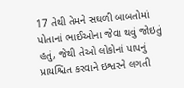17 તેથી તેમને સઘળી બાબતોમાં પોતાનાં ભાઈઓના જેવા થવું જોઇતું હતું, જેથી તેઓ લોકોનાં પાપનું પ્રાયશ્ચિત કરવાને ઇશ્વરને લગતી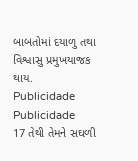બાબતોમાં દયાળુ તથા વિશ્વાસુ પ્રમુખયાજક થાય.
Publicidade
Publicidade
17 તેથી તેમને સઘળી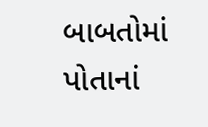બાબતોમાં પોતાનાં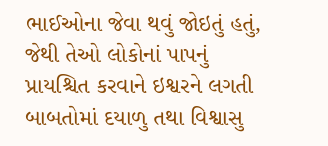ભાઈઓના જેવા થવું જોઇતું હતું, જેથી તેઓ લોકોનાં પાપનું પ્રાયશ્ચિત કરવાને ઇશ્વરને લગતી બાબતોમાં દયાળુ તથા વિશ્વાસુ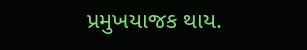પ્રમુખયાજક થાય.